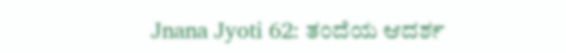Jnana Jyoti 62: ತಂದೆಯ ಆದರ್ಶ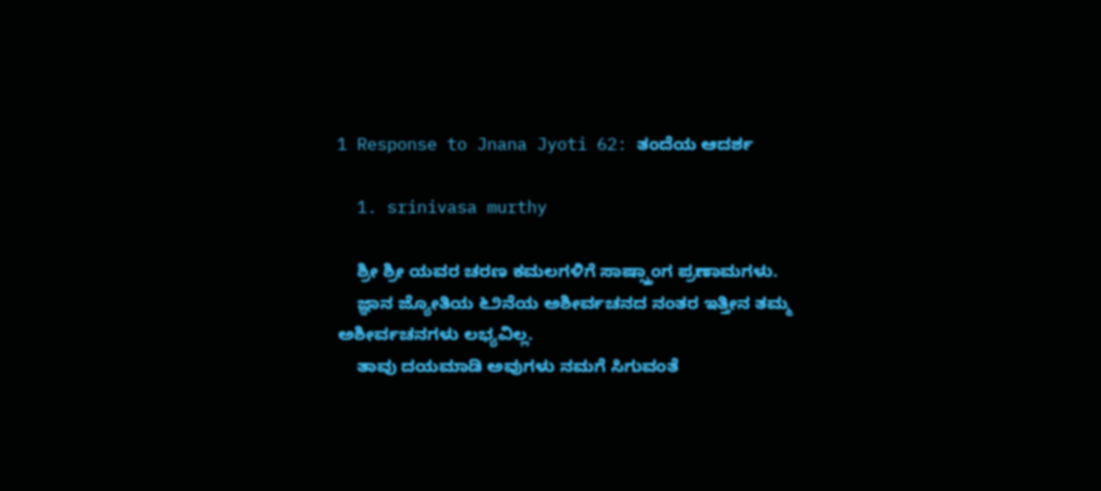1 Response to Jnana Jyoti 62: ತಂದೆಯ ಆದರ್ಶ

  1. srinivasa murthy

    ಶ್ರೀ ಶ್ರೀ ಯವರ ಚರಣ ಕಮಲಗಳಿಗೆ ಸಾಷ್ಸ್ತಾಂಗ ಪ್ರಣಾಮಗಳು.
    ಜ್ಞಾನ ಜ್ಯೋತಿಯ ೬೨ನೆಯ ಅಶೀರ್ವಚನದ ನಂತರ ಇತ್ತೀನ ತಮ್ಮ ಅಶೀರ್ವಚನಗಳು ಲಭ್ಯವಿಲ್ಲ.
    ತಾವು ದಯಮಾಡಿ ಅವುಗಳು ನಮಗೆ ಸಿಗುವಂತೆ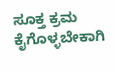ಸೂಕ್ತ ಕ್ರಮ ಕೈಗೊಳ್ಳಬೇಕಾಗಿ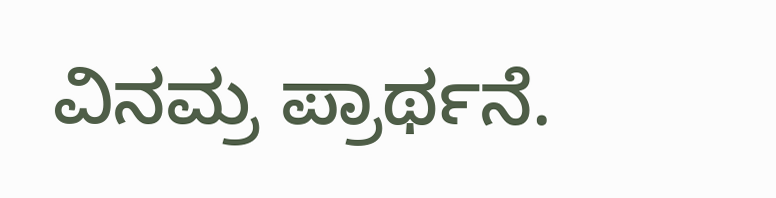ವಿನಮ್ರ ಪ್ರಾರ್ಥನೆ.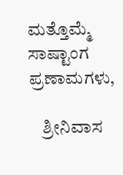ಮತ್ತೊಮ್ಮೆ ಸಾಷ್ಟಾಂಗ ಪ್ರಣಾಮಗಳು,

    ಶ್ರೀನಿವಾಸ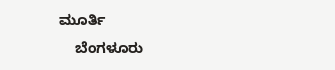ಮೂರ್ತಿ
    ಬೆಂಗಳೂರು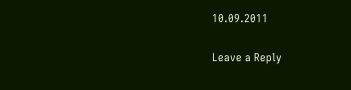10.09.2011

Leave a Reply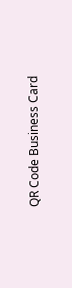QR Code Business Card